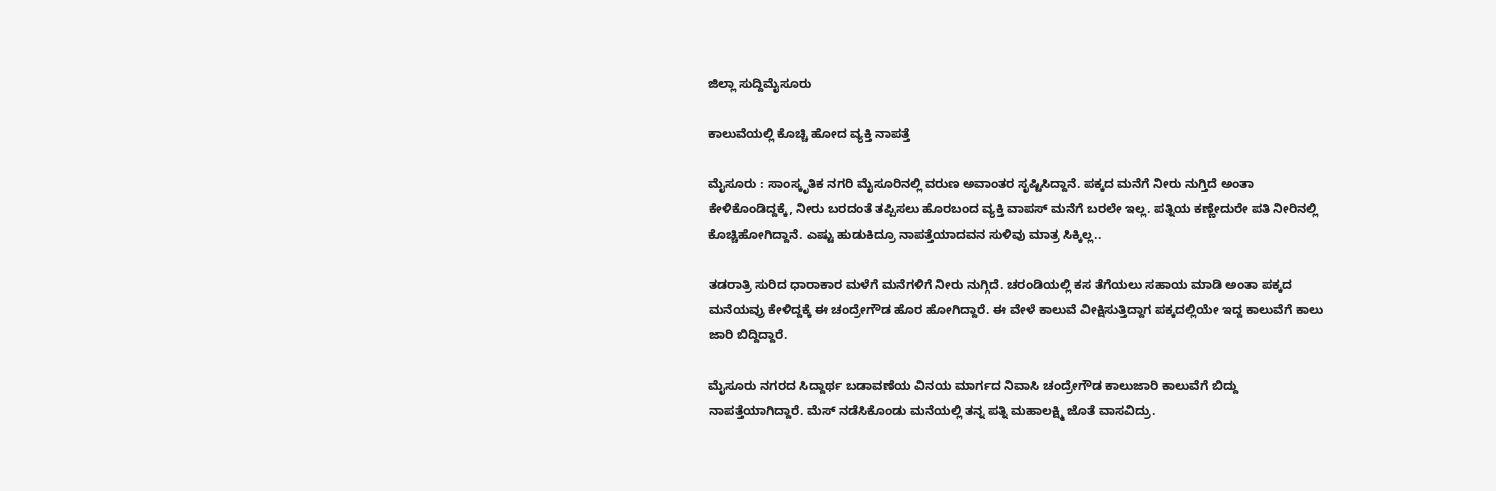ಜಿಲ್ಲಾ ಸುದ್ದಿಮೈಸೂರು

ಕಾಲುವೆಯಲ್ಲಿ ಕೊಚ್ಚಿ ಹೋದ ವ್ಯಕ್ತಿ ನಾಪತ್ತೆ

ಮೈಸೂರು : ಸಾಂಸ್ಕೃತಿಕ ನಗರಿ ಮೈಸೂರಿನಲ್ಲಿ ವರುಣ ಅವಾಂತರ ಸೃಷ್ಟಿಸಿದ್ದಾನೆ. ಪಕ್ಕದ ಮನೆಗೆ ನೀರು ನುಗ್ತಿದೆ ಅಂತಾ ಕೇಳಿಕೊಂಡಿದ್ದಕ್ಕೆ, ನೀರು ಬರದಂತೆ ತಪ್ಪಿಸಲು ಹೊರಬಂದ ವ್ಯಕ್ತಿ ವಾಪಸ್ ಮನೆಗೆ ಬರಲೇ ಇಲ್ಲ. ಪತ್ನಿಯ ಕಣ್ಣೇದುರೇ ಪತಿ ನೀರಿನಲ್ಲಿ ಕೊಚ್ಚಿಹೋಗಿದ್ದಾನೆ. ಎಷ್ಟು ಹುಡುಕಿದ್ರೂ ನಾಪತ್ತೆಯಾದವನ ಸುಳಿವು ಮಾತ್ರ ಸಿಕ್ಕಿಲ್ಲ..

ತಡರಾತ್ರಿ ಸುರಿದ ಧಾರಾಕಾರ ಮಳೆ‌ಗೆ ಮನೆಗಳಿಗೆ ನೀರು ನುಗ್ಗಿದೆ. ಚರಂಡಿಯಲ್ಲಿ ಕಸ ತೆಗೆಯಲು ಸಹಾಯ ಮಾಡಿ ಅಂತಾ ಪಕ್ಕದ ಮನೆಯವ್ರು ಕೇಳಿದ್ದಕ್ಕೆ ಈ ಚಂದ್ರೇಗೌಡ ಹೊರ ಹೋಗಿದ್ದಾರೆ. ಈ ವೇಳೆ ಕಾಲುವೆ ವೀಕ್ಷಿಸುತ್ತಿದ್ದಾಗ ಪಕ್ಕದಲ್ಲಿಯೇ ಇದ್ದ ಕಾಲುವೆಗೆ ಕಾಲು ಜಾರಿ ಬಿದ್ದಿದ್ದಾರೆ.

ಮೈಸೂರು ನಗರದ ಸಿದ್ದಾರ್ಥ ಬಡಾವಣೆಯ ವಿನಯ ಮಾರ್ಗದ ನಿವಾಸಿ ಚಂದ್ರೇಗೌಡ ಕಾಲುಜಾರಿ ಕಾಲುವೆಗೆ ಬಿದ್ದು ನಾಪತ್ತೆಯಾಗಿದ್ದಾರೆ. ಮೆಸ್ ನಡೆಸಿಕೊಂಡು ಮನೆಯಲ್ಲಿ ತನ್ನ ಪತ್ನಿ ಮಹಾಲಕ್ಷ್ಮಿ ಜೊತೆ ವಾಸವಿದ್ರು.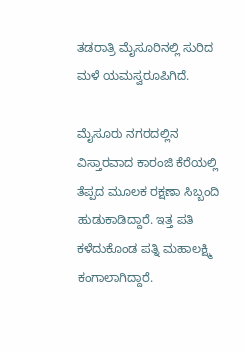ತಡರಾತ್ರಿ ಮೈಸೂರಿನಲ್ಲಿ ಸುರಿದ ಮಳೆ ಯಮಸ್ವರೂಪಿಗಿದೆ.

ಮೈಸೂರು ನಗರದಲ್ಲಿನ ವಿಸ್ತಾರವಾದ ಕಾರಂಜಿ ಕೆರೆಯಲ್ಲಿ ತೆಪ್ಪದ ಮೂಲಕ ರಕ್ಷಣಾ ಸಿಬ್ಬಂದಿ ಹುಡುಕಾಡಿದ್ದಾರೆ. ಇತ್ತ ಪತಿ ಕಳೆದುಕೊಂಡ ಪತ್ನಿ ಮಹಾಲಕ್ಷ್ಮಿ ಕಂಗಾಲಾಗಿದ್ದಾರೆ.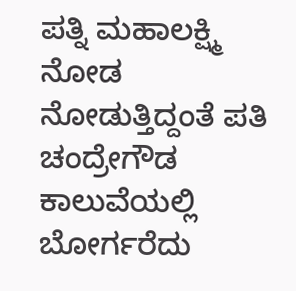ಪತ್ನಿ ಮಹಾಲಕ್ಷ್ಮಿ ನೋಡ ನೋಡುತ್ತಿದ್ದಂತೆ ಪತಿ ಚಂದ್ರೇಗೌಡ ಕಾಲುವೆಯಲ್ಲಿ ಬೋರ್ಗರೆದು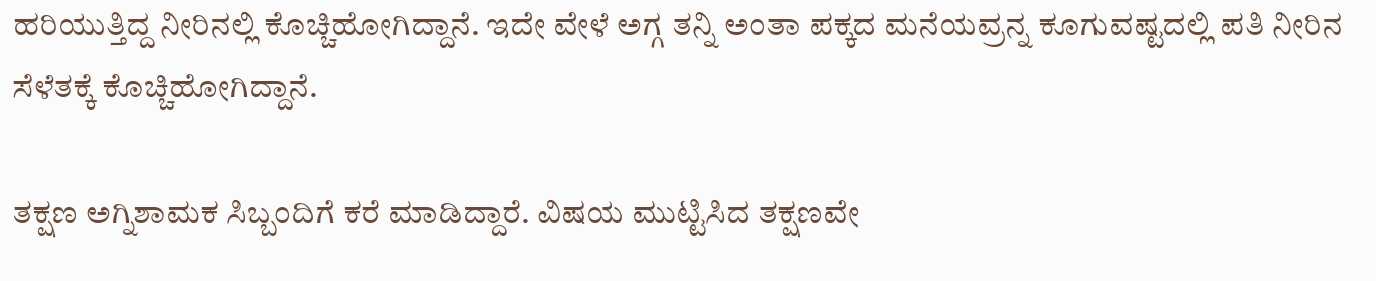ಹರಿಯುತ್ತಿದ್ದ ನೀರಿನಲ್ಲಿ ಕೊಚ್ಚಿಹೋಗಿದ್ದಾನೆ. ಇದೇ ವೇಳೆ ಅಗ್ಗ ತನ್ನಿ ಅಂತಾ ಪಕ್ಕದ ಮನೆಯವ್ರನ್ನ ಕೂಗುವಷ್ಟದಲ್ಲಿ ಪತಿ ನೀರಿನ ಸೆಳೆತಕ್ಕೆ ಕೊಚ್ಚಿಹೋಗಿದ್ದಾನೆ.

ತಕ್ಷಣ ಅಗ್ನಿಶಾಮಕ ಸಿಬ್ಬಂದಿಗೆ ಕರೆ ಮಾಡಿದ್ದಾರೆ. ವಿಷಯ ಮುಟ್ಟಿಸಿದ ತಕ್ಷಣವೇ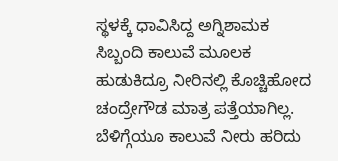ಸ್ಥಳಕ್ಕೆ ಧಾವಿಸಿದ್ದ ಅಗ್ನಿಶಾಮಕ ಸಿಬ್ಬಂದಿ ಕಾಲುವೆ ಮೂಲಕ ಹುಡುಕಿದ್ರೂ ನೀರಿನಲ್ಲಿ ಕೊಚ್ಚಿಹೋದ ಚಂದ್ರೇಗೌಡ ಮಾತ್ರ ಪತ್ತೆಯಾಗಿಲ್ಲ. ಬೆಳಿಗ್ಗೆಯೂ ಕಾಲುವೆ ನೀರು ಹರಿದು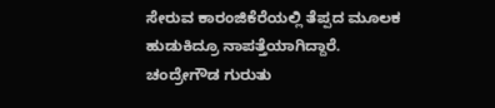ಸೇರುವ ಕಾರಂಜಿಕೆರೆಯಲ್ಲಿ ತೆಪ್ಪದ ಮೂಲಕ ಹುಡುಕಿದ್ರೂ ನಾಪತ್ತೆಯಾಗಿದ್ದಾರೆ. ಚಂದ್ರೇಗೌಡ ಗುರುತು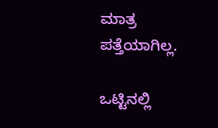ಮಾತ್ರ ಪತ್ತೆಯಾಗಿಲ್ಲ.

ಒಟ್ಟಿನಲ್ಲಿ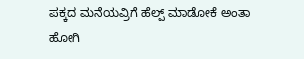ಪಕ್ಕದ ಮನೆಯವ್ರಿಗೆ ಹೆಲ್ಪ್ ಮಾಡೋಕೆ ಅಂತಾ ಹೋಗಿ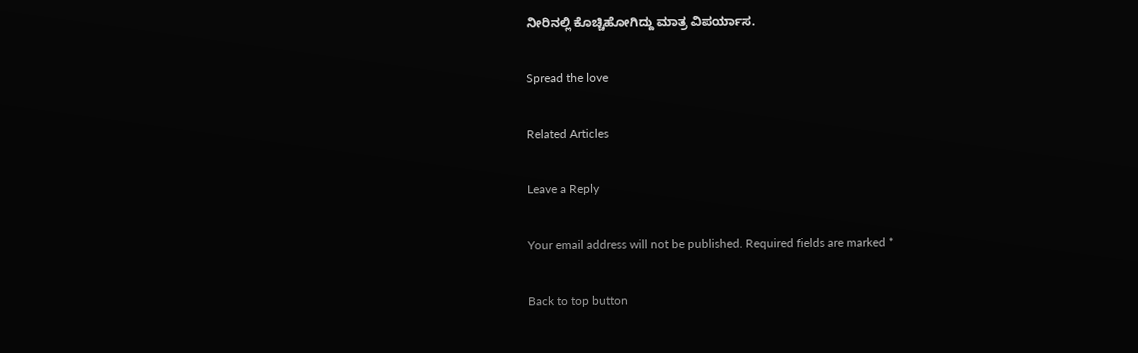ನೀರಿನಲ್ಲಿ ಕೊಚ್ಚಿಹೋಗಿದ್ದು ಮಾತ್ರ ವಿಪರ್ಯಾಸ.

Spread the love

Related Articles

Leave a Reply

Your email address will not be published. Required fields are marked *

Back to top button